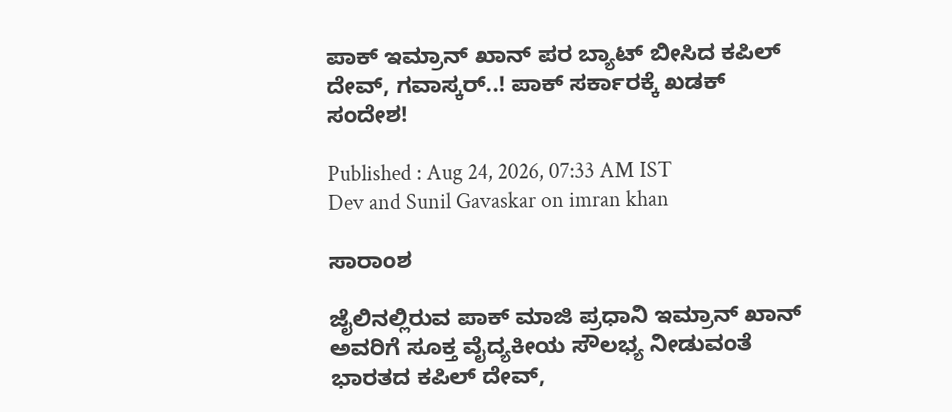ಪಾಕ್ ಇಮ್ರಾನ್ ಖಾನ್ ಪರ ಬ್ಯಾಟ್ ಬೀಸಿದ ಕಪಿಲ್ ದೇವ್, ಗವಾಸ್ಕರ್..! ಪಾಕ್ ಸರ್ಕಾರಕ್ಕೆ ಖಡಕ್ ಸಂದೇಶ!

Published : Aug 24, 2026, 07:33 AM IST
Dev and Sunil Gavaskar on imran khan

ಸಾರಾಂಶ

ಜೈಲಿನಲ್ಲಿರುವ ಪಾಕ್ ಮಾಜಿ ಪ್ರಧಾನಿ ಇಮ್ರಾನ್ ಖಾನ್ ಅವರಿಗೆ ಸೂಕ್ತ ವೈದ್ಯಕೀಯ ಸೌಲಭ್ಯ ನೀಡುವಂತೆ ಭಾರತದ ಕಪಿಲ್ ದೇವ್,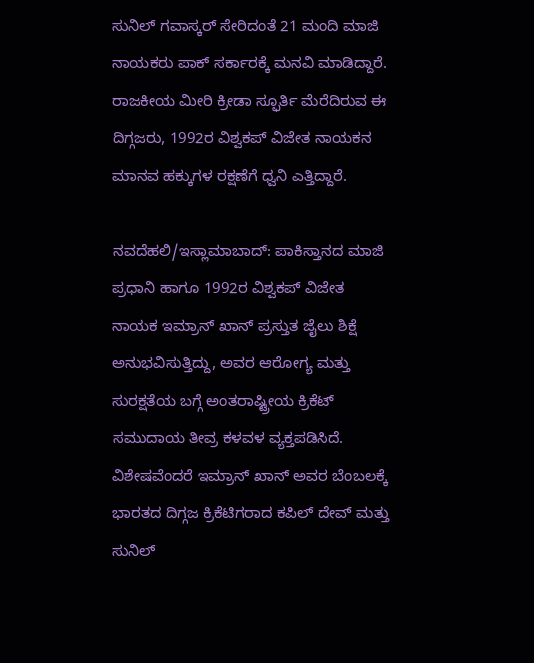ಸುನಿಲ್ ಗವಾಸ್ಕರ್ ಸೇರಿದಂತೆ 21 ಮಂದಿ ಮಾಜಿ ನಾಯಕರು ಪಾಕ್ ಸರ್ಕಾರಕ್ಕೆ ಮನವಿ ಮಾಡಿದ್ದಾರೆ. ರಾಜಕೀಯ ಮೀರಿ ಕ್ರೀಡಾ ಸ್ಫೂರ್ತಿ ಮೆರೆದಿರುವ ಈ ದಿಗ್ಗಜರು, 1992ರ ವಿಶ್ವಕಪ್ ವಿಜೇತ ನಾಯಕನ ಮಾನವ ಹಕ್ಕುಗಳ ರಕ್ಷಣೆಗೆ ಧ್ವನಿ ಎತ್ತಿದ್ದಾರೆ.

ನವದೆಹಲಿ/ಇಸ್ಲಾಮಾಬಾದ್: ಪಾಕಿಸ್ತಾನದ ಮಾಜಿ ಪ್ರಧಾನಿ ಹಾಗೂ 1992ರ ವಿಶ್ವಕಪ್ ವಿಜೇತ ನಾಯಕ ಇಮ್ರಾನ್ ಖಾನ್ ಪ್ರಸ್ತುತ ಜೈಲು ಶಿಕ್ಷೆ ಅನುಭವಿಸುತ್ತಿದ್ದು, ಅವರ ಆರೋಗ್ಯ ಮತ್ತು ಸುರಕ್ಷತೆಯ ಬಗ್ಗೆ ಅಂತರಾಷ್ಟ್ರೀಯ ಕ್ರಿಕೆಟ್ ಸಮುದಾಯ ತೀವ್ರ ಕಳವಳ ವ್ಯಕ್ತಪಡಿಸಿದೆ. ವಿಶೇಷವೆಂದರೆ ಇಮ್ರಾನ್ ಖಾನ್ ಅವರ ಬೆಂಬಲಕ್ಕೆ ಭಾರತದ ದಿಗ್ಗಜ ಕ್ರಿಕೆಟಿಗರಾದ ಕಪಿಲ್ ದೇವ್ ಮತ್ತು ಸುನಿಲ್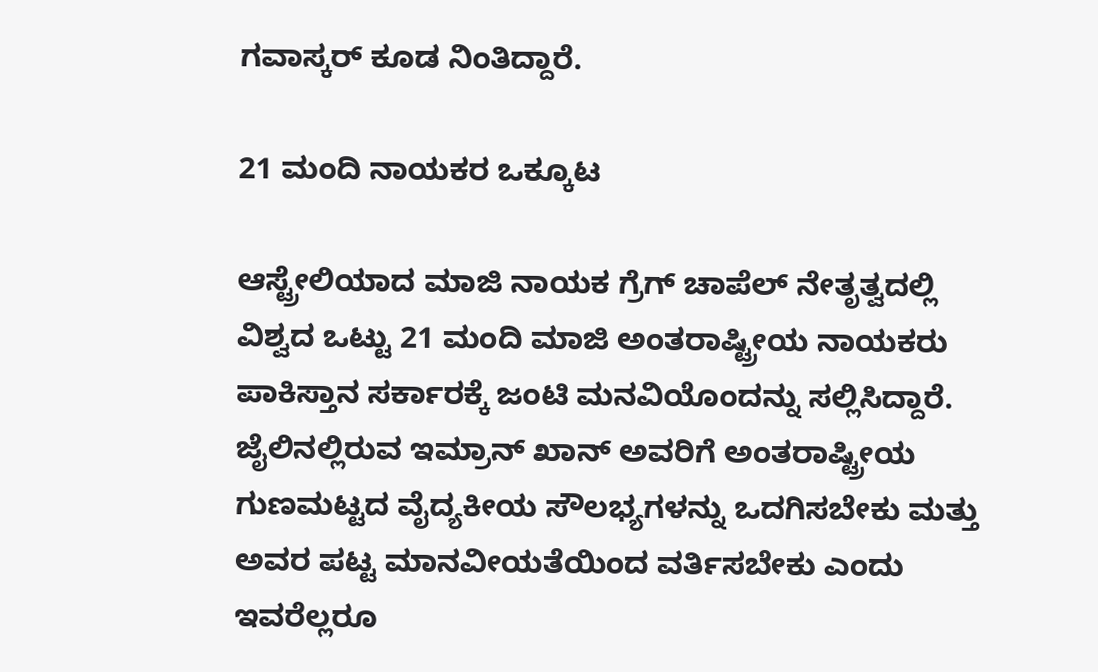ಗವಾಸ್ಕರ್ ಕೂಡ ನಿಂತಿದ್ದಾರೆ.

21 ಮಂದಿ ನಾಯಕರ ಒಕ್ಕೂಟ

ಆಸ್ಟ್ರೇಲಿಯಾದ ಮಾಜಿ ನಾಯಕ ಗ್ರೆಗ್ ಚಾಪೆಲ್ ನೇತೃತ್ವದಲ್ಲಿ ವಿಶ್ವದ ಒಟ್ಟು 21 ಮಂದಿ ಮಾಜಿ ಅಂತರಾಷ್ಟ್ರೀಯ ನಾಯಕರು ಪಾಕಿಸ್ತಾನ ಸರ್ಕಾರಕ್ಕೆ ಜಂಟಿ ಮನವಿಯೊಂದನ್ನು ಸಲ್ಲಿಸಿದ್ದಾರೆ. ಜೈಲಿನಲ್ಲಿರುವ ಇಮ್ರಾನ್ ಖಾನ್ ಅವರಿಗೆ ಅಂತರಾಷ್ಟ್ರೀಯ ಗುಣಮಟ್ಟದ ವೈದ್ಯಕೀಯ ಸೌಲಭ್ಯಗಳನ್ನು ಒದಗಿಸಬೇಕು ಮತ್ತು ಅವರ ಪಟ್ಟ ಮಾನವೀಯತೆಯಿಂದ ವರ್ತಿಸಬೇಕು ಎಂದು ಇವರೆಲ್ಲರೂ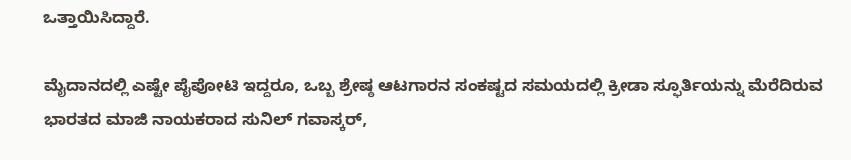ಒತ್ತಾಯಿಸಿದ್ದಾರೆ.

ಮೈದಾನದಲ್ಲಿ ಎಷ್ಟೇ ಪೈಪೋಟಿ ಇದ್ದರೂ, ಒಬ್ಬ ಶ್ರೇಷ್ಠ ಆಟಗಾರನ ಸಂಕಷ್ಟದ ಸಮಯದಲ್ಲಿ ಕ್ರೀಡಾ ಸ್ಫೂರ್ತಿಯನ್ನು ಮೆರೆದಿರುವ ಭಾರತದ ಮಾಜಿ ನಾಯಕರಾದ ಸುನಿಲ್ ಗವಾಸ್ಕರ್,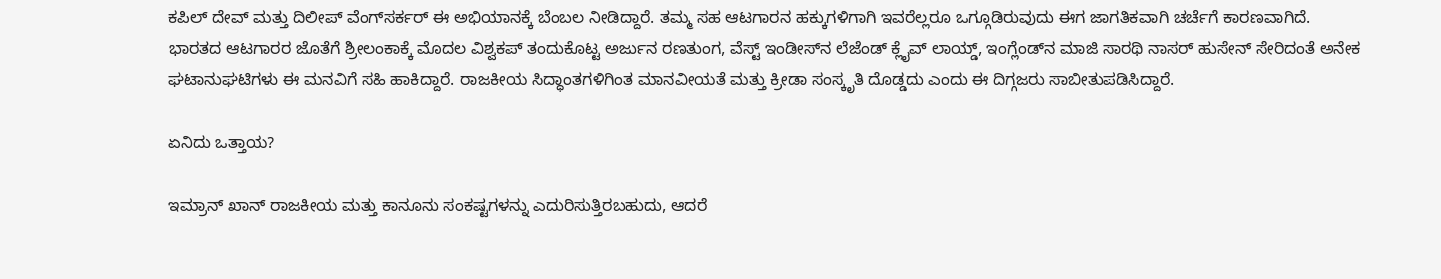ಕಪಿಲ್ ದೇವ್ ಮತ್ತು ದಿಲೀಪ್ ವೆಂಗ್‌ಸರ್ಕರ್ ಈ ಅಭಿಯಾನಕ್ಕೆ ಬೆಂಬಲ ನೀಡಿದ್ದಾರೆ. ತಮ್ಮ ಸಹ ಆಟಗಾರನ ಹಕ್ಕುಗಳಿಗಾಗಿ ಇವರೆಲ್ಲರೂ ಒಗ್ಗೂಡಿರುವುದು ಈಗ ಜಾಗತಿಕವಾಗಿ ಚರ್ಚೆಗೆ ಕಾರಣವಾಗಿದೆ. ಭಾರತದ ಆಟಗಾರರ ಜೊತೆಗೆ ಶ್ರೀಲಂಕಾಕ್ಕೆ ಮೊದಲ ವಿಶ್ವಕಪ್ ತಂದುಕೊಟ್ಟ ಅರ್ಜುನ ರಣತುಂಗ, ವೆಸ್ಟ್ ಇಂಡೀಸ್‌ನ ಲೆಜೆಂಡ್ ಕ್ಲೈವ್ ಲಾಯ್ಡ್, ಇಂಗ್ಲೆಂಡ್‌ನ ಮಾಜಿ ಸಾರಥಿ ನಾಸರ್ ಹುಸೇನ್ ಸೇರಿದಂತೆ ಅನೇಕ ಘಟಾನುಘಟಿಗಳು ಈ ಮನವಿಗೆ ಸಹಿ ಹಾಕಿದ್ದಾರೆ. ರಾಜಕೀಯ ಸಿದ್ಧಾಂತಗಳಿಗಿಂತ ಮಾನವೀಯತೆ ಮತ್ತು ಕ್ರೀಡಾ ಸಂಸ್ಕೃತಿ ದೊಡ್ಡದು ಎಂದು ಈ ದಿಗ್ಗಜರು ಸಾಬೀತುಪಡಿಸಿದ್ದಾರೆ.

ಏನಿದು ಒತ್ತಾಯ?

ಇಮ್ರಾನ್ ಖಾನ್ ರಾಜಕೀಯ ಮತ್ತು ಕಾನೂನು ಸಂಕಷ್ಟಗಳನ್ನು ಎದುರಿಸುತ್ತಿರಬಹುದು, ಆದರೆ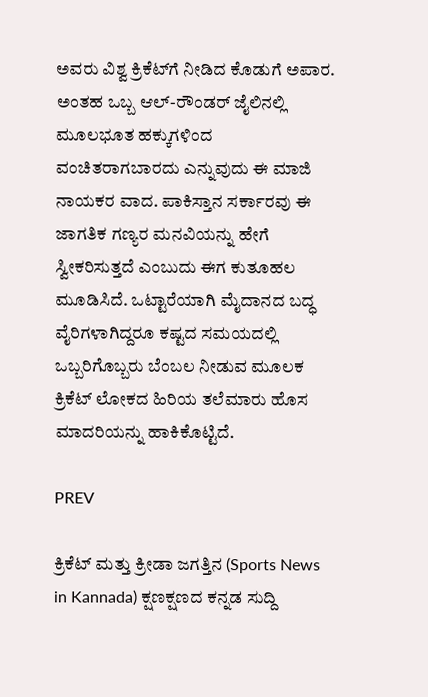ಅವರು ವಿಶ್ವ ಕ್ರಿಕೆಟ್‌ಗೆ ನೀಡಿದ ಕೊಡುಗೆ ಅಪಾರ. ಅಂತಹ ಒಬ್ಬ ಆಲ್-ರೌಂಡರ್ ಜೈಲಿನಲ್ಲಿ ಮೂಲಭೂತ ಹಕ್ಕುಗಳಿಂದ ವಂಚಿತರಾಗಬಾರದು ಎನ್ನುವುದು ಈ ಮಾಜಿ ನಾಯಕರ ವಾದ. ಪಾಕಿಸ್ತಾನ ಸರ್ಕಾರವು ಈ ಜಾಗತಿಕ ಗಣ್ಯರ ಮನವಿಯನ್ನು ಹೇಗೆ ಸ್ವೀಕರಿಸುತ್ತದೆ ಎಂಬುದು ಈಗ ಕುತೂಹಲ ಮೂಡಿಸಿದೆ. ಒಟ್ಟಾರೆಯಾಗಿ ಮೈದಾನದ ಬದ್ಧ ವೈರಿಗಳಾಗಿದ್ದರೂ ಕಷ್ಟದ ಸಮಯದಲ್ಲಿ ಒಬ್ಬರಿಗೊಬ್ಬರು ಬೆಂಬಲ ನೀಡುವ ಮೂಲಕ ಕ್ರಿಕೆಟ್ ಲೋಕದ ಹಿರಿಯ ತಲೆಮಾರು ಹೊಸ ಮಾದರಿಯನ್ನು ಹಾಕಿಕೊಟ್ಟಿದೆ.

PREV

ಕ್ರಿಕೆಟ್ ಮತ್ತು ಕ್ರೀಡಾ ಜಗತ್ತಿನ (Sports News in Kannada) ಕ್ಷಣಕ್ಷಣದ ಕನ್ನಡ ಸುದ್ದಿ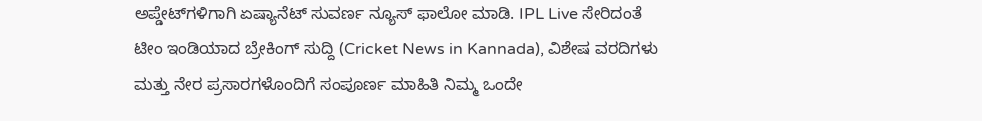ಅಪ್ಡೇಟ್‌ಗಳಿಗಾಗಿ ಏಷ್ಯಾನೆಟ್ ಸುವರ್ಣ ನ್ಯೂಸ್‌ ಫಾಲೋ ಮಾಡಿ. IPL Live ಸೇರಿದಂತೆ ಟೀಂ ಇಂಡಿಯಾದ ಬ್ರೇಕಿಂಗ್ ಸುದ್ದಿ (Cricket News in Kannada), ವಿಶೇಷ ವರದಿಗಳು ಮತ್ತು ನೇರ ಪ್ರಸಾರಗಳೊಂದಿಗೆ ಸಂಪೂರ್ಣ ಮಾಹಿತಿ ನಿಮ್ಮ ಒಂದೇ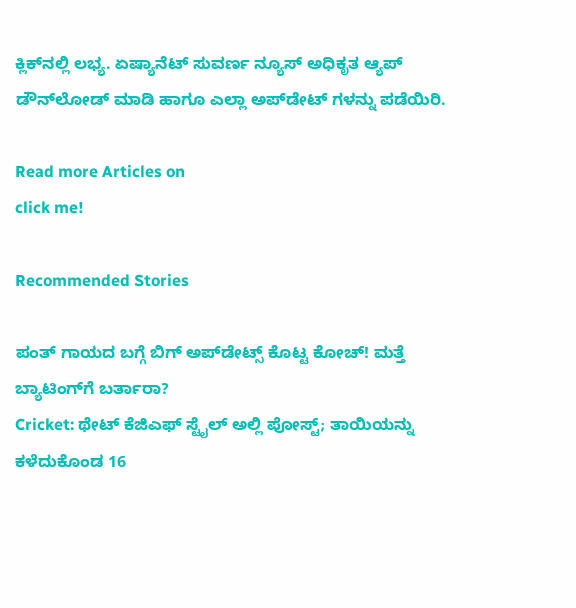ಕ್ಲಿಕ್‌ನಲ್ಲಿ ಲಭ್ಯ. ಏಷ್ಯಾನೆಟ್ ಸುವರ್ಣ ನ್ಯೂಸ್ ಅಧಿಕೃತ ಆ್ಯಪ್ ಡೌನ್‌ಲೋಡ್ ಮಾಡಿ ಹಾಗೂ ಎಲ್ಲಾ ಅಪ್‌ಡೇಟ್ ಗಳನ್ನು ಪಡೆಯಿರಿ.

Read more Articles on
click me!

Recommended Stories

ಪಂತ್ ಗಾಯದ ಬಗ್ಗೆ ಬಿಗ್ ಅಪ್‌ಡೇಟ್ಸ್ ಕೊಟ್ಟ ಕೋಚ್! ಮತ್ತೆ ಬ್ಯಾಟಿಂಗ್‌ಗೆ ಬರ್ತಾರಾ?
Cricket: ಥೇಟ್‌ ಕೆಜಿಎಫ್‌ ಸ್ಟೈಲ್‌ ಅಲ್ಲಿ ಪೋಸ್ಟ್; ತಾಯಿಯನ್ನು ಕಳೆದುಕೊಂಡ 16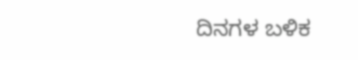ದಿನಗಳ ಬಳಿಕ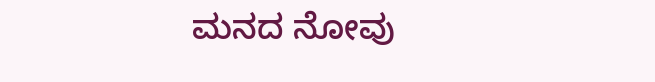ಮನದ ನೋವು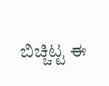ಬಿಚ್ಚಿಟ್ಟ ಈ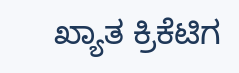ಖ್ಯಾತ ಕ್ರಿಕೆಟಿಗ